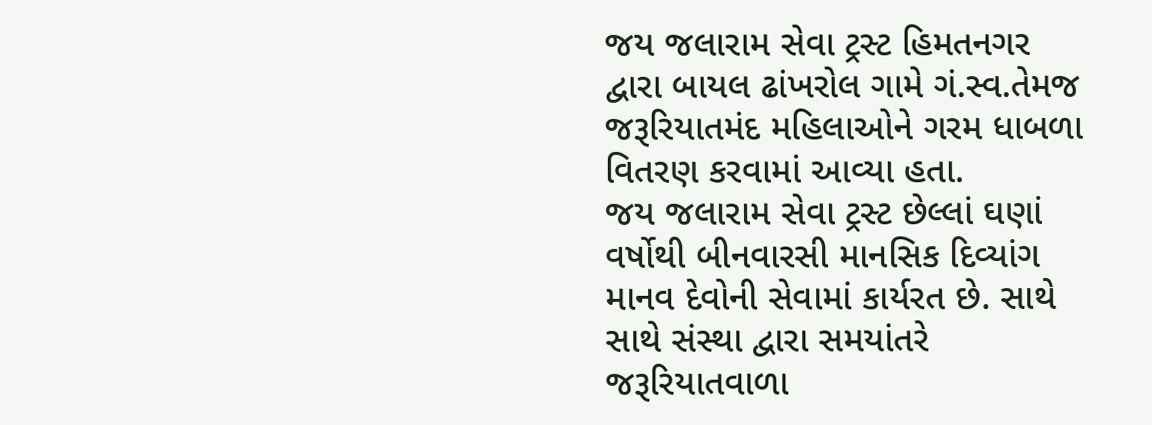જય જલારામ સેવા ટ્રસ્ટ હિમતનગર દ્વારા બાયલ ઢાંખરોલ ગામે ગં.સ્વ.તેમજ જરૂરિયાતમંદ મહિલાઓને ગરમ ધાબળા વિતરણ કરવામાં આવ્યા હતા.
જય જલારામ સેવા ટ્રસ્ટ છેલ્લાં ઘણાં વર્ષોથી બીનવારસી માનસિક દિવ્યાંગ માનવ દેવોની સેવામાં કાર્યરત છે. સાથે સાથે સંસ્થા દ્વારા સમયાંતરે જરૂરિયાતવાળા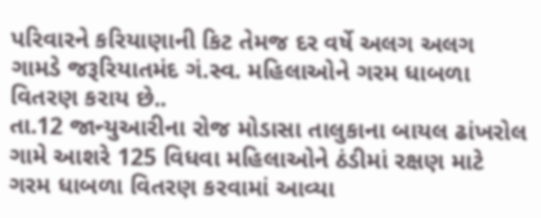પરિવારને કરિયાણાની કિટ તેમજ દર વર્ષે અલગ અલગ ગામડે જરૂરિયાતમંદ ગં.સ્વ. મહિલાઓને ગરમ ધાબળા વિતરણ કરાય છે..
તા.12 જાન્યુઆરીના રોજ મોડાસા તાલુકાના બાયલ ઢાંખરોલ ગામે આશરે 125 વિધવા મહિલાઓને ઠંડીમાં રક્ષણ માટે ગરમ ધાબળા વિતરણ કરવામાં આવ્યા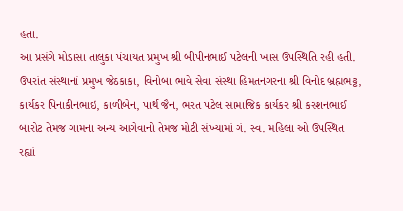હતા.
આ પ્રસંગે મોડાસા તાલુકા પંચાયત પ્રમુખ શ્રી બીપીનભાઈ પટેલની ખાસ ઉપસ્થિતિ રહી હતી. ઉપરાંત સંસ્થાનાં પ્રમુખ જેઠકાકા, વિનોબા ભાવે સેવા સંસ્થા હિમતનગરના શ્રી વિનોદ બ્રહ્મભટ્ટ, કાર્યકર પિનાકીનભાઇ, કાળીબેન, પાર્થ જૈન, ભરત પટેલ સામાજિક કાર્યકર શ્રી કરશનભાઈ બારોટ તેમજ ગામના અન્ય આગેવાનો તેમજ મોટી સંખ્યામાં ગં. સ્વ. મહિલા ઓ ઉપસ્થિત રહ્યાં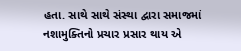હતા. સાથે સાથે સંસ્થા દ્વારા સમાજમાં નશામુક્તિનો પ્રચાર પ્રસાર થાય એ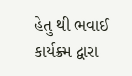હેતુ થી ભવાઈ કાર્યક્ર્મ દ્વારા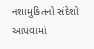નશામુકિતનો સંદેશો આપવામાં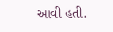આવી હતી.